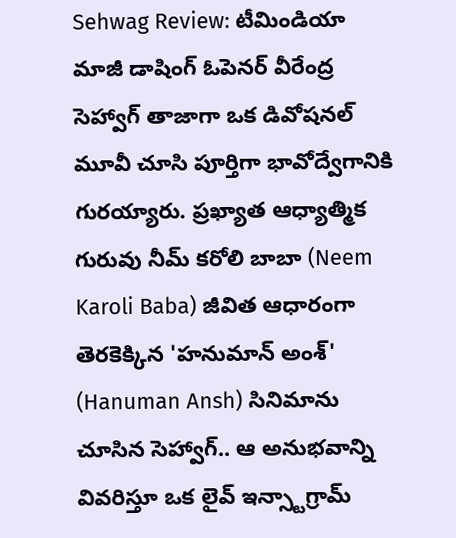Sehwag Review: టీమిండియా మాజీ డాషింగ్ ఓపెనర్ వీరేంద్ర సెహ్వాగ్ తాజాగా ఒక డివోషనల్ మూవీ చూసి పూర్తిగా భావోద్వేగానికి గురయ్యారు. ప్రఖ్యాత ఆధ్యాత్మిక గురువు నీమ్ కరోలి బాబా (Neem Karoli Baba) జీవిత ఆధారంగా తెరకెక్కిన 'హనుమాన్ అంశ్' (Hanuman Ansh) సినిమాను చూసిన సెహ్వాగ్.. ఆ అనుభవాన్ని వివరిస్తూ ఒక లైవ్ ఇన్స్టాగ్రామ్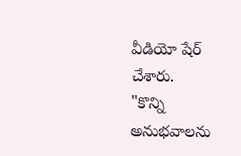వీడియో షేర్ చేశారు.
"కొన్ని అనుభవాలను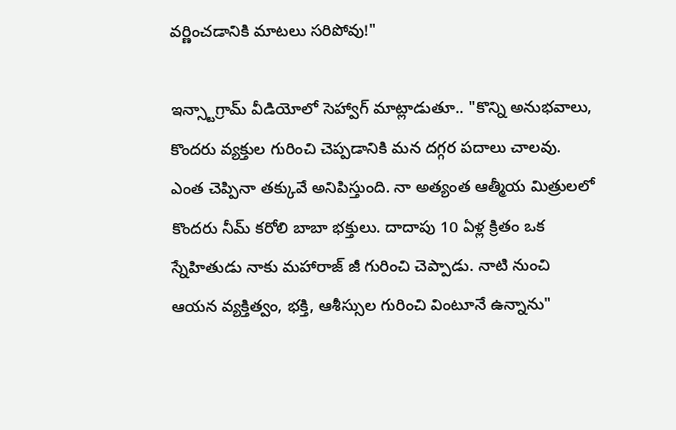వర్ణించడానికి మాటలు సరిపోవు!"

ఇన్స్టాగ్రామ్ వీడియోలో సెహ్వాగ్ మాట్లాడుతూ.. "కొన్ని అనుభవాలు, కొందరు వ్యక్తుల గురించి చెప్పడానికి మన దగ్గర పదాలు చాలవు. ఎంత చెప్పినా తక్కువే అనిపిస్తుంది. నా అత్యంత ఆత్మీయ మిత్రులలో కొందరు నీమ్ కరోలి బాబా భక్తులు. దాదాపు 10 ఏళ్ల క్రితం ఒక స్నేహితుడు నాకు మహారాజ్ జీ గురించి చెప్పాడు. నాటి నుంచి ఆయన వ్యక్తిత్వం, భక్తి, ఆశీస్సుల గురించి వింటూనే ఉన్నాను"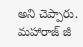అని చెప్పారు.
మహారాజ్ జీ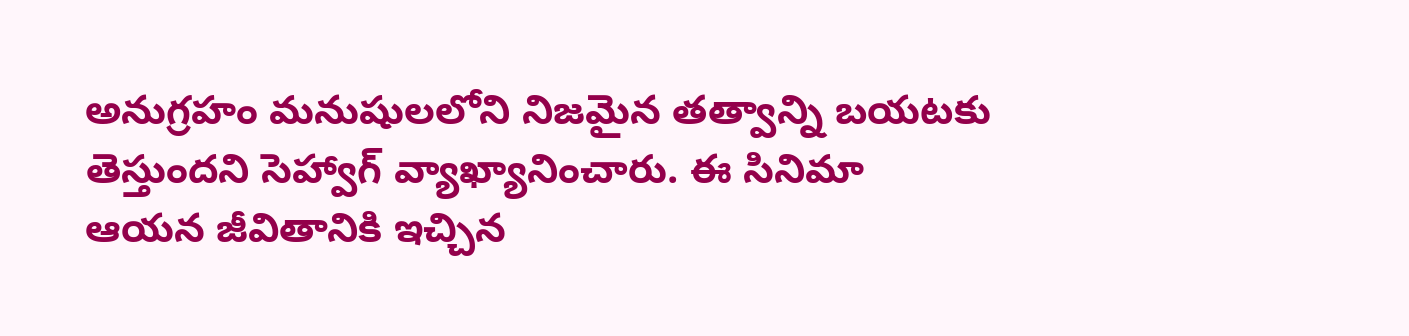అనుగ్రహం మనుషులలోని నిజమైన తత్వాన్ని బయటకు తెస్తుందని సెహ్వాగ్ వ్యాఖ్యానించారు. ఈ సినిమా ఆయన జీవితానికి ఇచ్చిన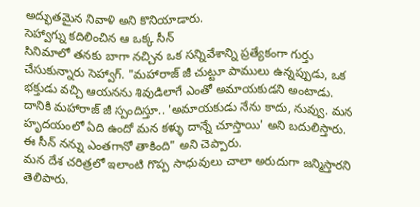అద్భుతమైన నివాళి అని కొనియాడారు.
సెహ్వాగ్ను కదిలించిన ఆ ఒక్క సీన్
సినిమాలో తనకు బాగా నచ్చిన ఒక సన్నివేశాన్ని ప్రత్యేకంగా గుర్తు చేసుకున్నారు సెహ్వాగ్. "మహారాజ్ జీ చుట్టూ పాములు ఉన్నప్పుడు, ఒక భక్తుడు వచ్చి ఆయనను శివుడిలాగే ఎంతో అమాయకుడని అంటాడు. దానికి మహారాజ్ జీ స్పందిస్తూ.. 'అమాయకుడు నేను కాదు, నువ్వు. మన హృదయంలో ఏది ఉందో మన కళ్ళు దాన్నే చూస్తాయి' అని బదులిస్తారు. ఈ సీన్ నన్ను ఎంతగానో తాకింది" అని చెప్పారు.
మన దేశ చరిత్రలో ఇలాంటి గొప్ప సాధువులు చాలా అరుదుగా జన్మిస్తారని తెలిపారు.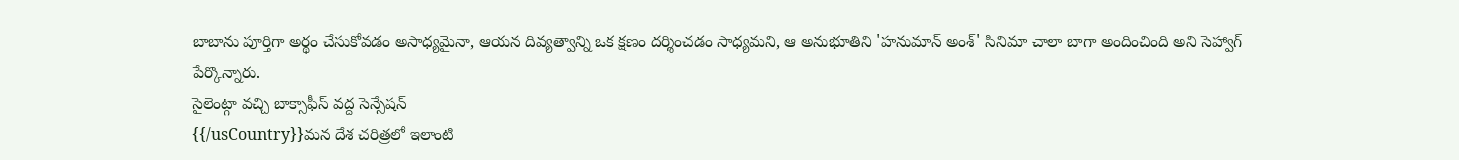బాబాను పూర్తిగా అర్థం చేసుకోవడం అసాధ్యమైనా, ఆయన దివ్యత్వాన్ని ఒక క్షణం దర్శించడం సాధ్యమని, ఆ అనుభూతిని 'హనుమాన్ అంశ్' సినిమా చాలా బాగా అందించింది అని సెహ్వాగ్ పేర్కొన్నారు.
సైలెంట్గా వచ్చి బాక్సాఫీస్ వద్ద సెన్సేషన్
{{/usCountry}}మన దేశ చరిత్రలో ఇలాంటి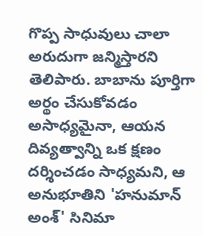గొప్ప సాధువులు చాలా అరుదుగా జన్మిస్తారని తెలిపారు. బాబాను పూర్తిగా అర్థం చేసుకోవడం అసాధ్యమైనా, ఆయన దివ్యత్వాన్ని ఒక క్షణం దర్శించడం సాధ్యమని, ఆ అనుభూతిని 'హనుమాన్ అంశ్' సినిమా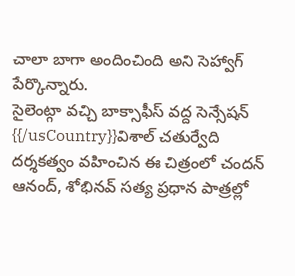చాలా బాగా అందించింది అని సెహ్వాగ్ పేర్కొన్నారు.
సైలెంట్గా వచ్చి బాక్సాఫీస్ వద్ద సెన్సేషన్
{{/usCountry}}విశాల్ చతుర్వేది దర్శకత్వం వహించిన ఈ చిత్రంలో చందన్ ఆనంద్, శోభినవ్ సత్య ప్రధాన పాత్రల్లో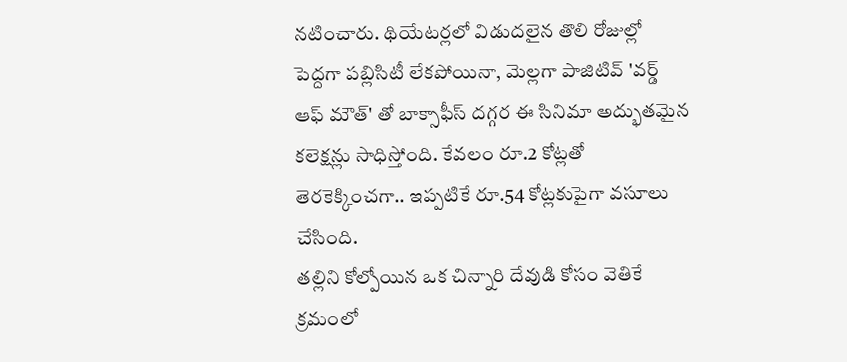నటించారు. థియేటర్లలో విడుదలైన తొలి రోజుల్లో పెద్దగా పబ్లిసిటీ లేకపోయినా, మెల్లగా పాజిటివ్ 'వర్డ్ ఆఫ్ మౌత్' తో బాక్సాఫీస్ దగ్గర ఈ సినిమా అద్భుతమైన కలెక్షన్లు సాధిస్తోంది. కేవలం రూ.2 కోట్లతో తెరకెక్కించగా.. ఇప్పటికే రూ.54 కోట్లకుపైగా వసూలు చేసింది.
తల్లిని కోల్పోయిన ఒక చిన్నారి దేవుడి కోసం వెతికే క్రమంలో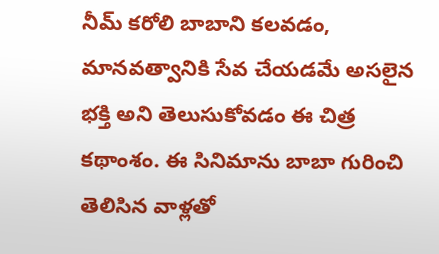నీమ్ కరోలి బాబాని కలవడం, మానవత్వానికి సేవ చేయడమే అసలైన భక్తి అని తెలుసుకోవడం ఈ చిత్ర కథాంశం. ఈ సినిమాను బాబా గురించి తెలిసిన వాళ్లతో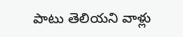పాటు తెలియని వాళ్లు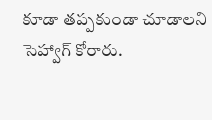కూడా తప్పకుండా చూడాలని సెహ్వాగ్ కోరారు.